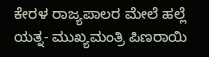ಕೇರಳ ರಾಜ್ಯಪಾಲರ ಮೇಲೆ ಹಲ್ಲೆ ಯತ್ನ- ಮುಖ್ಯಮಂತ್ರಿ ಪಿಣರಾಯಿ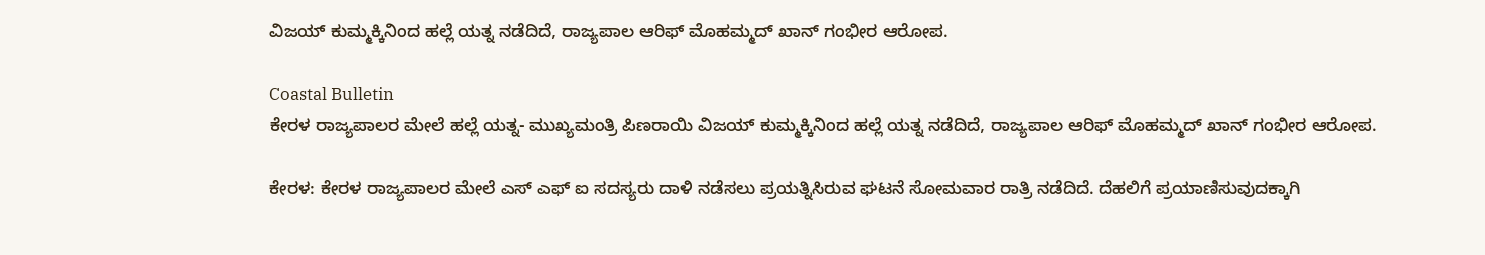ವಿಜಯ್ ಕುಮ್ಮಕ್ಕಿನಿಂದ ಹಲ್ಲೆ ಯತ್ನ ನಡೆದಿದೆ, ರಾಜ್ಯಪಾಲ ಆರಿಫ್ ಮೊಹಮ್ಮದ್ ಖಾನ್ ಗಂಭೀರ ಆರೋಪ.

Coastal Bulletin
ಕೇರಳ ರಾಜ್ಯಪಾಲರ ಮೇಲೆ ಹಲ್ಲೆ ಯತ್ನ- ಮುಖ್ಯಮಂತ್ರಿ ಪಿಣರಾಯಿ ವಿಜಯ್ ಕುಮ್ಮಕ್ಕಿನಿಂದ ಹಲ್ಲೆ ಯತ್ನ ನಡೆದಿದೆ, ರಾಜ್ಯಪಾಲ ಆರಿಫ್ ಮೊಹಮ್ಮದ್ ಖಾನ್ ಗಂಭೀರ ಆರೋಪ.

ಕೇರಳ: ಕೇರಳ ರಾಜ್ಯಪಾಲರ ಮೇಲೆ ಎಸ್ ಎಫ್ ಐ ಸದಸ್ಯರು ದಾಳಿ ನಡೆಸಲು ಪ್ರಯತ್ನಿಸಿರುವ ಘಟನೆ ಸೋಮವಾರ ರಾತ್ರಿ ನಡೆದಿದೆ. ದೆಹಲಿಗೆ ಪ್ರಯಾಣಿಸುವುದಕ್ಕಾಗಿ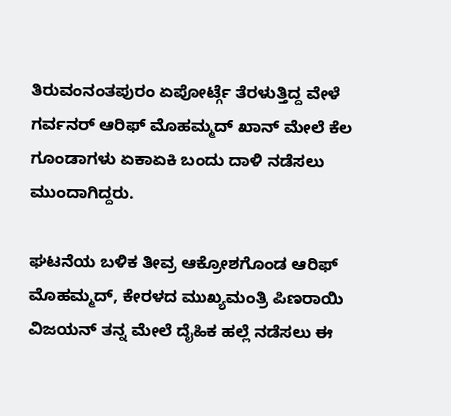ತಿರುವಂನಂತಪುರಂ ಏಪೋರ್ಟ್ಗೆ ತೆರಳುತ್ತಿದ್ದ ವೇಳೆ ಗರ್ವನರ್ ಆರಿಫ್ ಮೊಹಮ್ಮದ್ ಖಾನ್ ಮೇಲೆ ಕೆಲ ಗೂಂಡಾಗಳು ಏಕಾಏಕಿ ಬಂದು ದಾಳಿ ನಡೆಸಲು ಮುಂದಾಗಿದ್ದರು.

ಘಟನೆಯ ಬಳಿಕ ತೀವ್ರ ಆಕ್ರೋಶಗೊಂಡ ಆರಿಫ್ ಮೊಹಮ್ಮದ್, ಕೇರಳದ ಮುಖ್ಯಮಂತ್ರಿ ಪಿಣರಾಯಿ ವಿಜಯನ್ ತನ್ನ ಮೇಲೆ ದೈಹಿಕ ಹಲ್ಲೆ ನಡೆಸಲು ಈ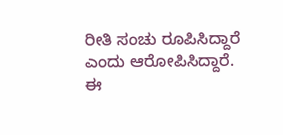ರೀತಿ ಸಂಚು ರೂಪಿಸಿದ್ದಾರೆ ಎಂದು ಆರೋಪಿಸಿದ್ದಾರೆ. ಈ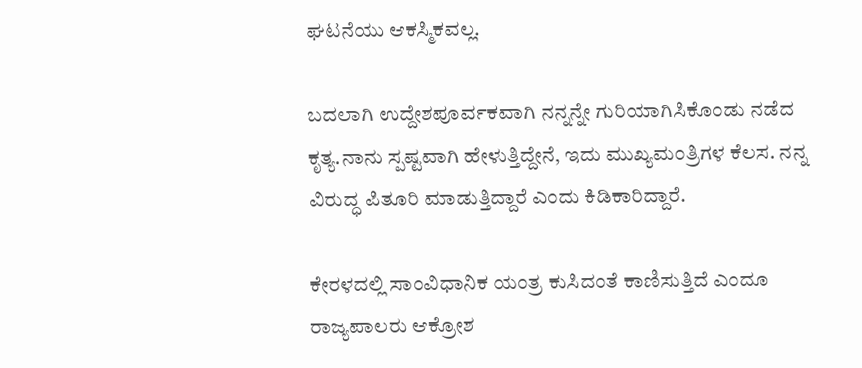ಘಟನೆಯು ಆಕಸ್ಮಿಕವಲ್ಲ.

ಬದಲಾಗಿ ಉದ್ದೇಶಪೂರ್ವಕವಾಗಿ ನನ್ನನ್ನೇ ಗುರಿಯಾಗಿಸಿಕೊಂಡು ನಡೆದ ಕೃತ್ಯ.ನಾನು ಸ್ಪಷ್ಟವಾಗಿ ಹೇಳುತ್ತಿದ್ದೇನೆ, ಇದು ಮುಖ್ಯಮಂತ್ರಿಗಳ ಕೆಲಸ. ನನ್ನ ವಿರುದ್ಧ ಪಿತೂರಿ ಮಾಡುತ್ತಿದ್ದಾರೆ ಎಂದು ಕಿಡಿಕಾರಿದ್ದಾರೆ.

ಕೇರಳದಲ್ಲಿ ಸಾಂವಿಧಾನಿಕ ಯಂತ್ರ ಕುಸಿದಂತೆ ಕಾಣಿಸುತ್ತಿದೆ ಎಂದೂ ರಾಜ್ಯಪಾಲರು ಆಕ್ರೋಶ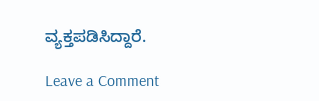ವ್ಯಕ್ತಪಡಿಸಿದ್ದಾರೆ.

Leave a Comment